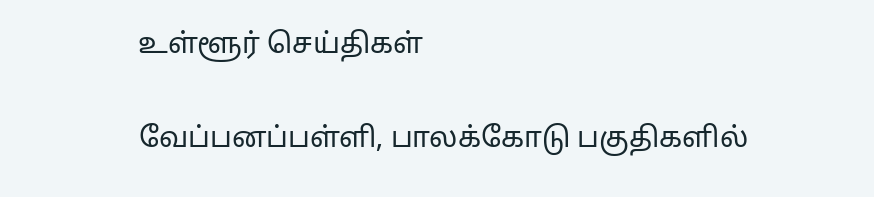உள்ளூர் செய்திகள்

வேப்பனப்பள்ளி, பாலக்கோடு பகுதிகளில்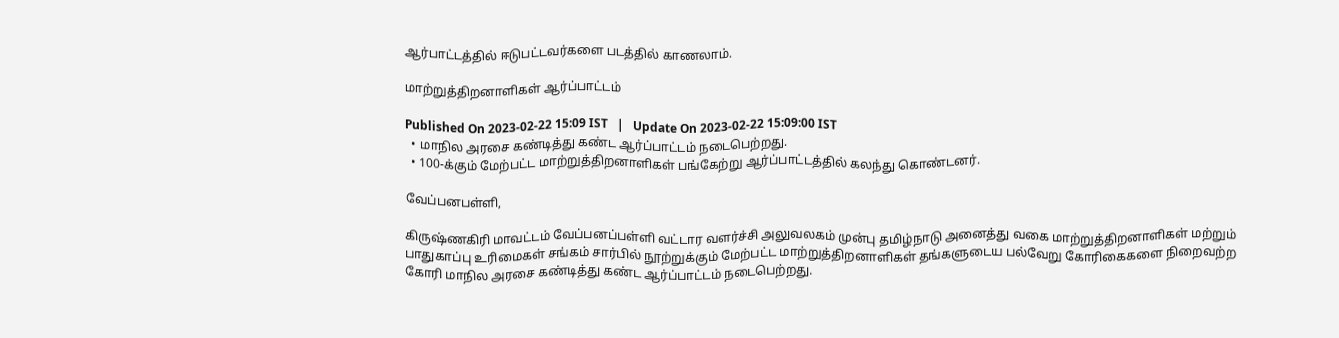ஆர்பாட்டத்தில் ஈடுபட்டவர்களை படத்தில் காணலாம்.

மாற்றுத்திறனாளிகள் ஆர்ப்பாட்டம்

Published On 2023-02-22 15:09 IST   |   Update On 2023-02-22 15:09:00 IST
  • மாநில அரசை கண்டித்து கண்ட ஆர்ப்பாட்டம் நடைபெற்றது.
  • 100-க்கும் மேற்பட்ட மாற்றுத்திறனாளிகள் பங்கேற்று ஆர்ப்பாட்டத்தில் கலந்து கொண்டனர்.

வேப்பனபள்ளி,

கிருஷ்ணகிரி மாவட்டம் வேப்பனப்பள்ளி வட்டார வளர்ச்சி அலுவலகம் முன்பு தமிழ்நாடு அனைத்து வகை மாற்றுத்திறனாளிகள் மற்றும் பாதுகாப்பு உரிமைகள் சங்கம் சார்பில் நூற்றுக்கும் மேற்பட்ட மாற்றுத்திறனாளிகள் தங்களுடைய பல்வேறு கோரிகைகளை நிறைவற்ற கோரி மாநில அரசை கண்டித்து கண்ட ஆர்ப்பாட்டம் நடைபெற்றது.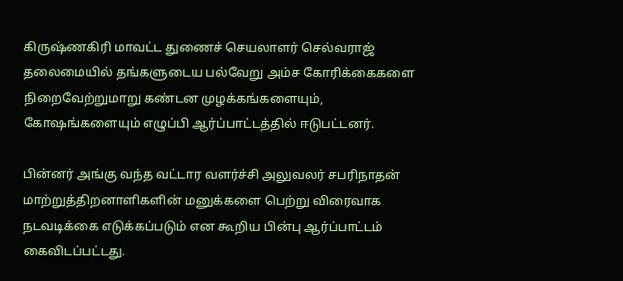கிருஷ்ணகிரி மாவட்ட துணைச் செயலாளர் செல்வராஜ் தலைமையில் தங்களுடைய பல்வேறு அம்ச கோரிக்கைகளை நிறைவேற்றுமாறு கண்டன முழக்கங்களையும், கோஷங்களையும் எழுப்பி ஆர்ப்பாட்டத்தில் ஈடுபட்டனர்.

பின்னர் அங்கு வந்த வட்டார வளர்ச்சி அலுவலர் சபரிநாதன் மாற்றுத்திறனாளிகளின் மனுக்களை பெற்று விரைவாக நடவடிக்கை எடுக்கப்படும் என கூறிய பின்பு ஆர்ப்பாட்டம் கைவிடப்பட்டது.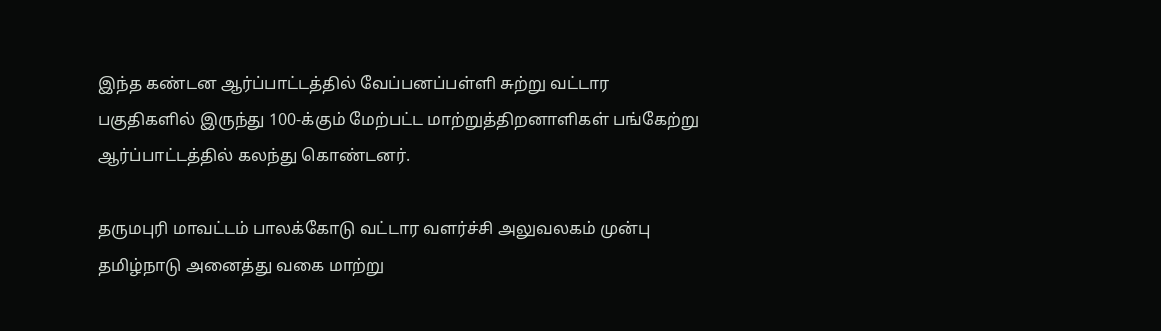இந்த கண்டன ஆர்ப்பாட்டத்தில் வேப்பனப்பள்ளி சுற்று வட்டார பகுதிகளில் இருந்து 100-க்கும் மேற்பட்ட மாற்றுத்திறனாளிகள் பங்கேற்று ஆர்ப்பாட்டத்தில் கலந்து கொண்டனர்.

தருமபுரி மாவட்டம் பாலக்கோடு வட்டார வளர்ச்சி அலுவலகம் முன்பு தமிழ்நாடு அனைத்து வகை மாற்று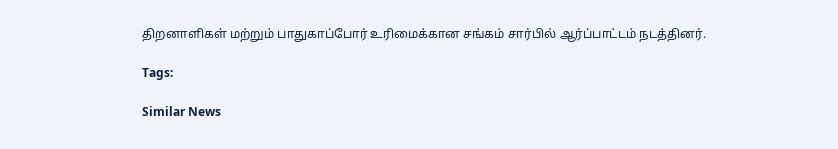திறனாளிகள் மற்றும் பாதுகாப்போர் உரிமைக்கான சங்கம் சார்பில் ஆர்ப்பாட்டம் நடத்தினர்.

Tags:

Similar News